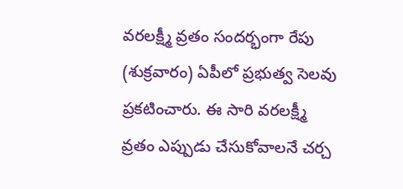వరలక్ష్మీ వ్రతం సందర్భంగా రేపు (శుక్రవారం) ఏపీలో ప్రభుత్వ సెలవు ప్రకటించారు. ఈ సారి వరలక్ష్మీ వ్రతం ఎప్పుడు చేసుకోవాలనే చర్చ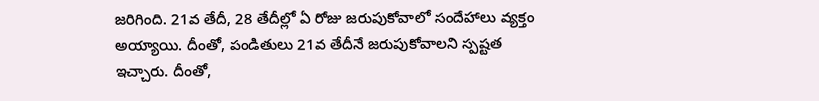జరిగింది. 21వ తేదీ, 28 తేదీల్లో ఏ రోజు జరుపుకోవాలో సందేహాలు వ్యక్తం అయ్యాయి. దీంతో, పండితులు 21వ తేదీనే జరుపుకోవాలని స్పష్టత ఇచ్చారు. దీంతో,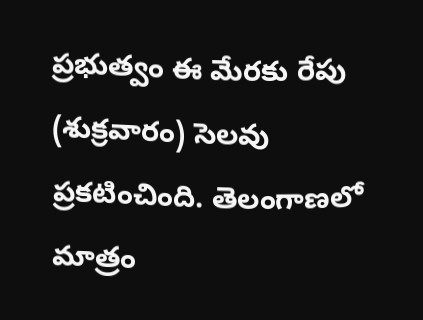ప్రభుత్వం ఈ మేరకు రేపు (శుక్రవారం) సెలవు ప్రకటించింది. తెలంగాణలో మాత్రం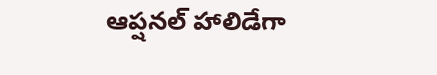ఆప్షనల్ హాలిడేగా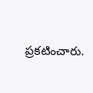ప్రకటించారు.